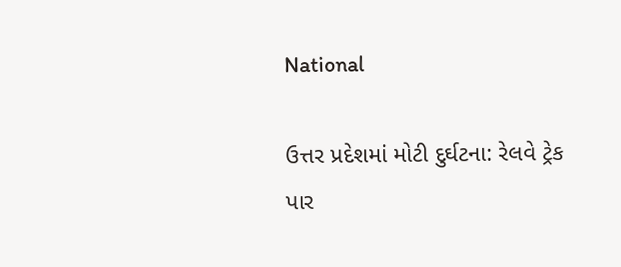National

ઉત્તર પ્રદેશમાં મોટી દુર્ઘટના: રેલવે ટ્રેક પાર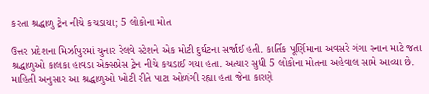કરતા શ્રદ્ધાળુ ટ્રેન નીચે કચડાયા; 5 લોકોના મોત

ઉત્તર પ્રદેશના મિર્ઝાપુરમાં ચુનાર રેલવે સ્ટેશને એક મોટી દુર્ઘટના સર્જાઈ હતી. કાર્તિક પૂર્ણિમાના અવસરે ગંગા સ્નાન માટે જતા શ્રદ્ધાળુઓ કાલકા હાવડા એક્સપ્રેસ ટ્રેન નીચે કચડાઈ ગયા હતા. અત્યાર સુધી 5 લોકોના મોતના અહેવાલ સામે આવ્યા છે. માહિતી અનુસાર આ શ્રદ્ધાળુઓ ખોટી રીતે પાટા ઓળંગી રહ્યા હતા જેના કારણે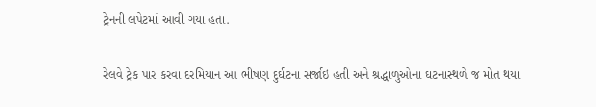ટ્રેનની લપેટમાં આવી ગયા હતા.

રેલવે ટ્રેક પાર કરવા દરમિયાન આ ભીષણ દુર્ઘટના સર્જાઇ હતી અને શ્રદ્ધાળુઓના ઘટનાસ્થળે જ મોત થયા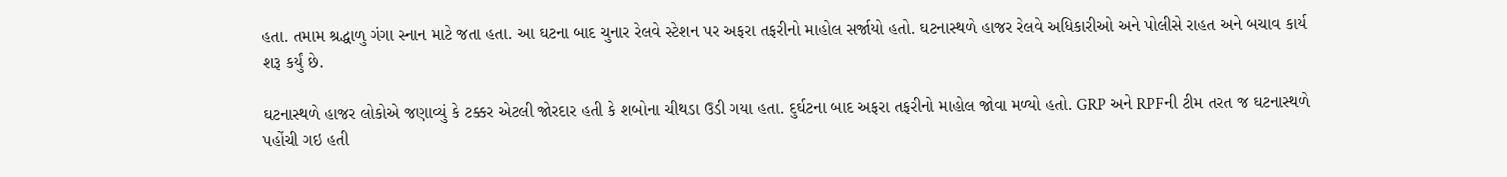હતા. તમામ શ્રદ્ધાળુ ગંગા સ્નાન માટે જતા હતા. આ ઘટના બાદ ચુનાર રેલવે સ્ટેશન પર અફરા તફરીનો માહોલ સર્જાયો હતો. ઘટનાસ્થળે હાજર રેલવે અધિકારીઓ અને પોલીસે રાહત અને બચાવ કાર્ય શરૂ કર્યું છે.

ઘટનાસ્થળે હાજર લોકોએ જણાવ્યું કે ટક્કર એટલી જોરદાર હતી કે શબોના ચીથડા ઉડી ગયા હતા. દુર્ઘટના બાદ અફરા તફરીનો માહોલ જોવા મળ્યો હતો. GRP અને RPFની ટીમ તરત જ ઘટનાસ્થળે પહોંચી ગઇ હતી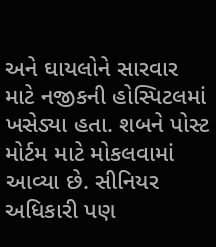અને ઘાયલોને સારવાર માટે નજીકની હોસ્પિટલમાં ખસેડ્યા હતા. શબને પોસ્ટ મોર્ટમ માટે મોકલવામાં આવ્યા છે. સીનિયર અધિકારી પણ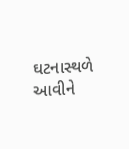ઘટનાસ્થળે આવીને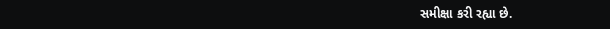સમીક્ષા કરી રહ્યા છે.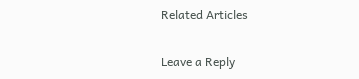Related Articles

Leave a Reply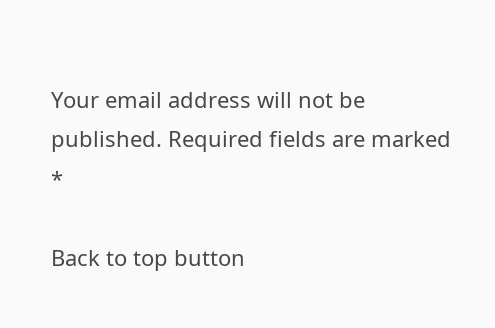Your email address will not be published. Required fields are marked *

Back to top button